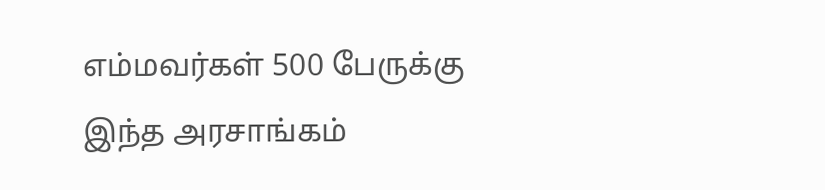எம்மவர்கள் 500 பேருக்கு இந்த அரசாங்கம்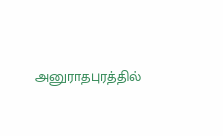அனுராதபுரத்தில்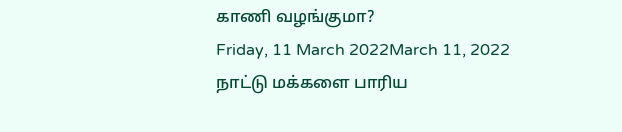காணி வழங்குமா?
Friday, 11 March 2022March 11, 2022
நாட்டு மக்களை பாரிய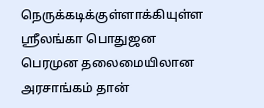நெருக்கடிக்குள்ளாக்கியுள்ள ஸ்ரீலங்கா பொதுஜன பெரமுன தலைமையிலான அரசாங்கம் தான்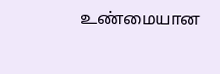உண்மையான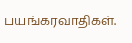பயங்கரவாதிகள்.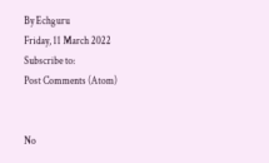By Echguru
Friday, 11 March 2022
Subscribe to:
Post Comments (Atom)


No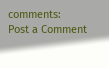comments:
Post a Comment